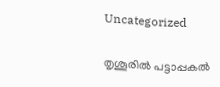Uncategorized

തൃശൂരിൽ പട്ടാപ്പകൽ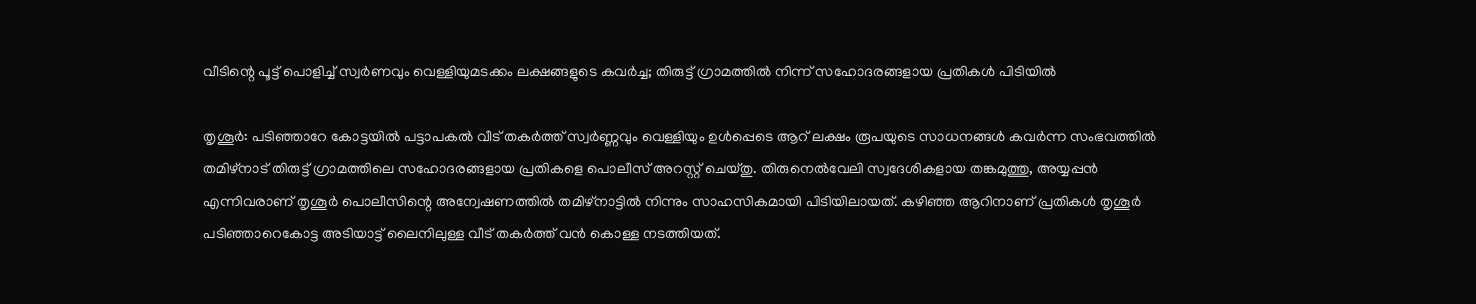വീടിന്റെ പൂട്ട് പൊളിച്ച് സ്വര്‍ണവും വെള്ളിയുമടക്കം ലക്ഷങ്ങളുടെ കവര്‍ച്ച; തിരുട്ട് ഗ്രാമത്തിൽ നിന്ന് സഹോദരങ്ങളായ പ്രതികൾ പിടിയിൽ

തൃശൂർ: പടിഞ്ഞാറേ കോട്ടയിൽ പട്ടാപകൽ വീട് തകർത്ത് സ്വർണ്ണവും വെള്ളിയും ഉൾപ്പെടെ ആറ് ലക്ഷം രൂപയുടെ സാധനങ്ങൾ കവർന്ന സംഭവത്തിൽ തമിഴ്‌നാട് തിരുട്ട് ഗ്രാമത്തിലെ സഹോദരങ്ങളായ പ്രതികളെ പൊലീസ് അറസ്റ്റ് ചെയ്തു. തിരുനെൽവേലി സ്വദേശികളായ തങ്കമുത്തു, അയ്യപ്പൻ എന്നിവരാണ് തൃശൂർ പൊലീസിന്റെ അന്വേഷണത്തിൽ തമിഴ്‌നാട്ടിൽ നിന്നും സാഹസികമായി പിടിയിലായത്. കഴിഞ്ഞ ആറിനാണ് പ്രതികൾ തൃശൂർ പടിഞ്ഞാറെകോട്ട അടിയാട്ട് ലൈനിലുള്ള വീട് തകർത്ത് വൻ കൊള്ള നടത്തിയത്.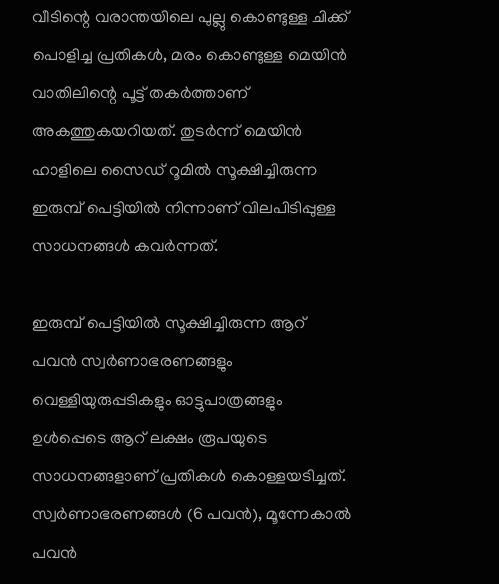വീടിന്റെ വരാന്തയിലെ പുല്ലു കൊണ്ടുള്ള ചിക്ക് പൊളിച്ച പ്രതികൾ, മരം കൊണ്ടുള്ള മെയിൻ വാതിലിന്റെ പൂട്ട് തകർത്താണ് അകത്തുകയറിയത്. തുടർന്ന് മെയിൻ ഹാളിലെ സൈഡ് റൂമിൽ സൂക്ഷിച്ചിരുന്ന ഇരുമ്പ് പെട്ടിയിൽ നിന്നാണ് വിലപിടിപ്പുള്ള സാധനങ്ങൾ കവർന്നത്.

ഇരുമ്പ് പെട്ടിയിൽ സൂക്ഷിച്ചിരുന്ന ആറ് പവൻ സ്വർണാഭരണങ്ങളും വെള്ളിയുരുപ്പടികളും ഓട്ടുപാത്രങ്ങളും ഉൾപ്പെടെ ആറ് ലക്ഷം രൂപയുടെ സാധനങ്ങളാണ് പ്രതികൾ കൊള്ളയടിച്ചത്. സ്വർണാഭരണങ്ങൾ (6 പവൻ), മൂന്നേകാൽ പവൻ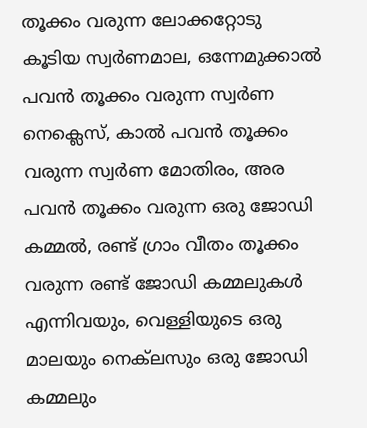തൂക്കം വരുന്ന ലോക്കറ്റോടു കൂടിയ സ്വർണമാല, ഒന്നേമുക്കാൽ പവൻ തൂക്കം വരുന്ന സ്വർണ നെക്ലെസ്, കാൽ പവൻ തൂക്കം വരുന്ന സ്വർണ മോതിരം, അര പവൻ തൂക്കം വരുന്ന ഒരു ജോഡി കമ്മൽ, രണ്ട് ഗ്രാം വീതം തൂക്കം വരുന്ന രണ്ട് ജോഡി കമ്മലുകൾ എന്നിവയും, വെള്ളിയുടെ ഒരു മാലയും നെക്‌ലസും ഒരു ജോഡി കമ്മലും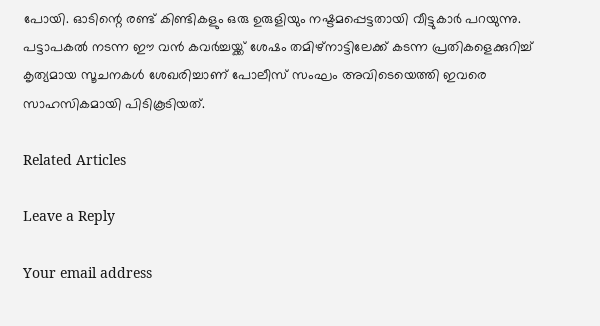പോയി. ഓടിന്റെ രണ്ട് കിണ്ടികളും ഒരു ഉരുളിയും നഷ്ടമപ്പെട്ടതായി വീട്ടുകാര്‍ പറയുന്നു. പട്ടാപകൽ നടന്ന ഈ വൻ കവർച്ചയ്ക്ക് ശേഷം തമിഴ്‌നാട്ടിലേക്ക് കടന്ന പ്രതികളെക്കുറിച്ച് കൃത്യമായ സൂചനകൾ ശേഖരിച്ചാണ് പോലീസ് സംഘം അവിടെയെത്തി ഇവരെ സാഹസികമായി പിടികൂടിയത്.

Related Articles

Leave a Reply

Your email address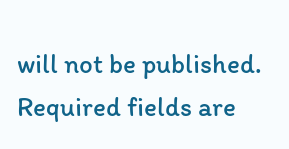will not be published. Required fields are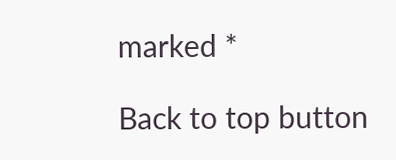marked *

Back to top button